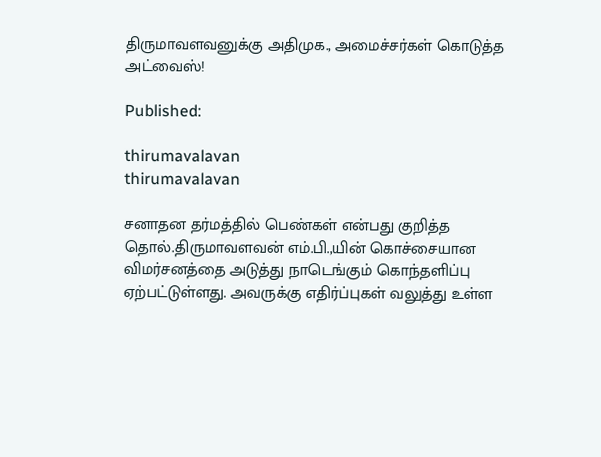திருமாவளவனுக்கு அதிமுக., அமைச்சர்கள் கொடுத்த அட்வைஸ்!

Published:

thirumavalavan
thirumavalavan

சனாதன தர்மத்தில் பெண்கள் என்பது குறித்த தொல்.திருமாவளவன் எம்.பி.,யின் கொச்சையான விமர்சனத்தை அடுத்து நாடெங்கும் கொந்தளிப்பு ஏற்பட்டுள்ளது. அவருக்கு எதிர்ப்புகள் வலுத்து உள்ள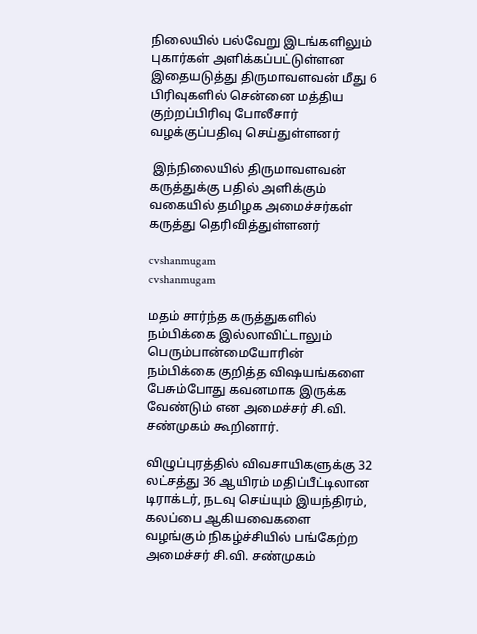நிலையில் பல்வேறு இடங்களிலும் புகார்கள் அளிக்கப்பட்டுள்ளன இதையடுத்து திருமாவளவன் மீது 6 பிரிவுகளில் சென்னை மத்திய குற்றப்பிரிவு போலீசார் வழக்குப்பதிவு செய்துள்ளனர்

 இந்நிலையில் திருமாவளவன் கருத்துக்கு பதில் அளிக்கும் வகையில் தமிழக அமைச்சர்கள் கருத்து தெரிவித்துள்ளனர்

cvshanmugam
cvshanmugam

மதம் சார்ந்த கருத்துகளில் நம்பிக்கை இல்லாவிட்டாலும் பெரும்பான்மையோரின் நம்பிக்கை குறித்த விஷயங்களை பேசும்போது கவனமாக இருக்க வேண்டும் என அமைச்சர் சி.வி. சண்முகம் கூறினார்.

விழுப்புரத்தில் விவசாயிகளுக்கு 32 லட்சத்து 36 ஆயிரம் மதிப்பீட்டிலான டிராக்டர், நடவு செய்யும் இயந்திரம், கலப்பை ஆகியவைகளை வழங்கும் நிகழ்ச்சியில் பங்கேற்ற அமைச்சர் சி.வி. சண்முகம்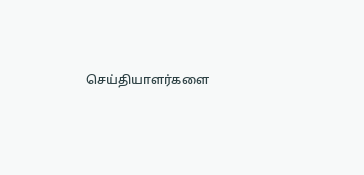செய்தியாளர்களை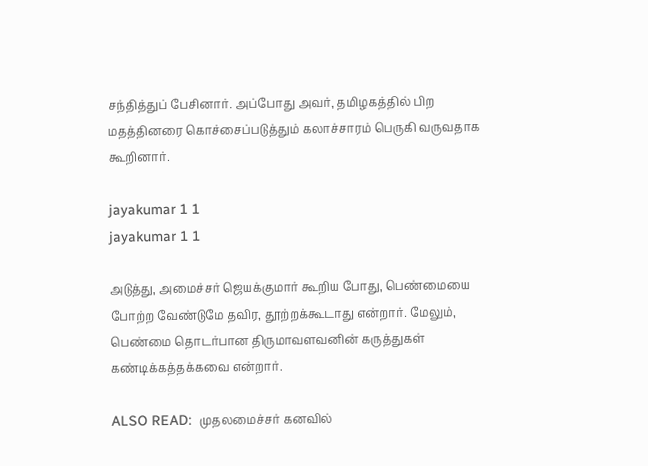சந்தித்துப் பேசினார். அப்போது அவர், தமிழகத்தில் பிற மதத்தினரை கொச்சைப்படுத்தும் கலாச்சாரம் பெருகி வருவதாக  கூறினார்.

jayakumar 1 1
jayakumar 1 1

அடுத்து, அமைச்சர் ஜெயக்குமார் கூறிய போது, பெண்மையை போற்ற வேண்டுமே தவிர, தூற்றக்கூடாது என்றார். மேலும், பெண்மை தொடர்பான திருமாவளவனின் கருத்துகள் கண்டிக்கத்தக்கவை என்றார்.

ALSO READ:  முதலமைச்சர் கனவில்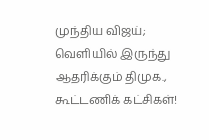முந்திய விஜய்; வெளியில் இருந்து ஆதரிக்கும் திமுக., கூட்டணிக் கட்சிகள்!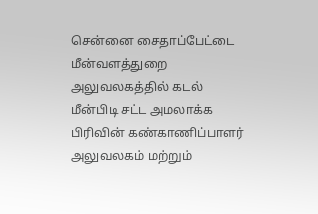சென்னை சைதாப்பேட்டை மீன்வளத்துறை அலுவலகத்தில் கடல் மீன்பிடி சட்ட அமலாக்க பிரிவின் கண்காணிப்பாளர் அலுவலகம் மற்றும்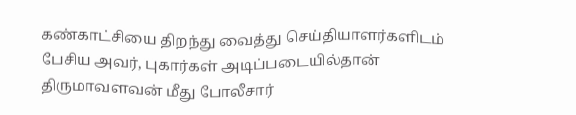கண்காட்சியை திறந்து வைத்து செய்தியாளர்களிடம் பேசிய அவர், புகார்கள் அடிப்படையில்தான் திருமாவளவன் மீது போலீசார்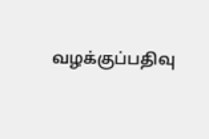வழக்குப்பதிவு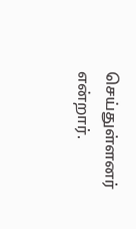செய்துள்ளனர் என்றார்.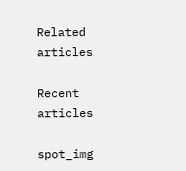Related articles

Recent articles

spot_img